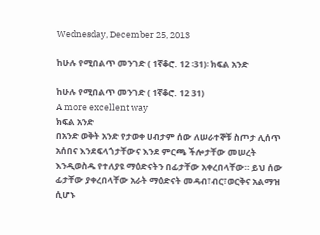Wednesday, December 25, 2013

ከሁሉ የሚበልጥ መንገድ ( 1ኛቆሮ. 12 ፡31)፡ ክፍል አንድ

ከሁሉ የሚበልጥ መንገድ ( 1ኛቆሮ. 12 31)
A more excellent way
ክፍል አንድ
በአንድ ወቅት አንድ የታወቀ ሀብታም ሰው ለሠራተኞቹ ስጦታ ሊሰጥ አሰበና እንደፍላጎታቸውና እንደ ምርጫ ችሎታቸው መሠረት እንዲወስዱ የተለያዩ ማዕድናትን በፊታቸው አቀረበላቸው። ይህ ሰው ፊታቸው ያቀረበላቸው አራት ማዕድናት መዳብ፣ብር፣ወርቅና አልማዝ ሲሆኑ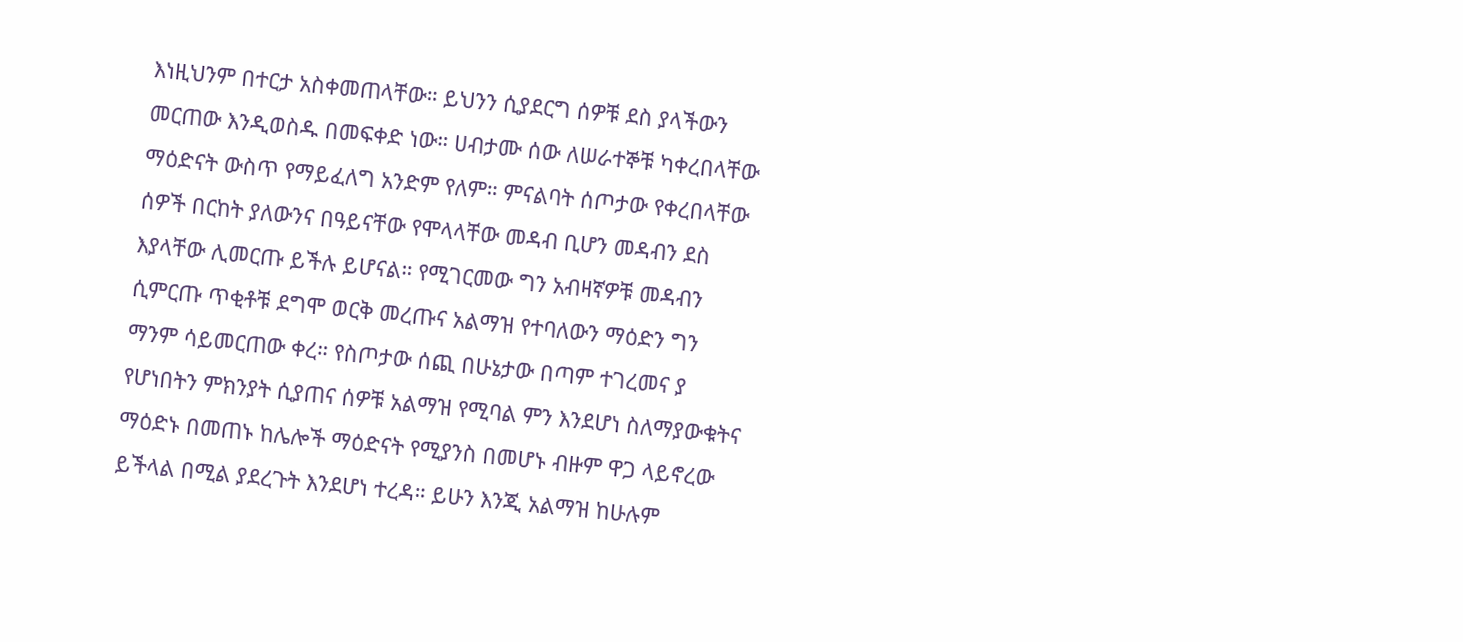እነዚህንም በተርታ አስቀመጠላቸው። ይህንን ሲያደርግ ሰዎቹ ደስ ያላችውን መርጠው እንዲወስዱ በመፍቀድ ነው። ሀብታሙ ሰው ለሠራተኞቹ ካቀረበላቸው ማዕድናት ውስጥ የማይፈለግ አንድም የለም። ምናልባት ሰጦታው የቀረበላቸው ሰዎች በርከት ያለውንና በዓይናቸው የሞላላቸው መዳብ ቢሆን መዳብን ደስ እያላቸው ሊመርጡ ይችሉ ይሆናል። የሚገርመው ግን አብዛኛዎቹ መዳብን ሲምርጡ ጥቂቶቹ ደግሞ ወርቅ መረጡና አልማዝ የተባለውን ማዕድን ግን ማንም ሳይመርጠው ቀረ። የስጦታው ሰጪ በሁኔታው በጣም ተገረመና ያ የሆነበትን ምክንያት ሲያጠና ሰዎቹ አልማዝ የሚባል ምን እንደሆነ ስለማያውቁትና ማዕድኑ በመጠኑ ከሌሎች ማዕድናት የሚያንስ በመሆኑ ብዙም ዋጋ ላይኖረው ይችላል በሚል ያደረጉት እንደሆነ ተረዳ። ይሁን እንጂ አልማዝ ከሁሉም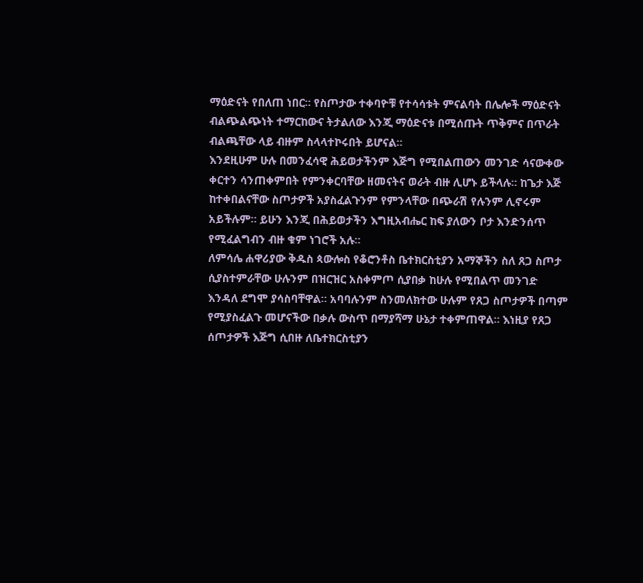ማዕድናት የበለጠ ነበር። የስጦታው ተቀባዮቹ የተሳሳቱት ምናልባት በሌሎች ማዕድናት ብልጭልጭነት ተማርከውና ትታልለው እንጂ ማዕድናቱ በሚሰጡት ጥቅምና በጥራት ብልጫቸው ላይ ብዙም ስላላተኮሩበት ይሆናል።
እንደዚሁም ሁሉ በመንፈሳዊ ሕይወታችንም እጅግ የሚበልጠውን መንገድ ሳናውቀው ቀርተን ሳንጠቀምበት የምንቀርባቸው ዘመናትና ወራት ብዙ ሊሆኑ ይችላሉ። ከጌታ እጅ ከተቀበልናቸው ስጦታዎች አያስፈልጉንም የምንላቸው በጭራሽ የሉንም ሊኖሩም አይችሉም። ይሁን እንጂ በሕይወታችን እግዚአብሔር ከፍ ያለውን ቦታ እንድንሰጥ የሚፈልግብን ብዙ ቁም ነገሮች አሉ።
ለምሳሌ ሐዋሪያው ቅዱስ ጳውሎስ የቆሮንቶስ ቤተክርስቲያን አማኞችን ስለ ጸጋ ስጦታ ሲያስተምራቸው ሁሉንም በዝርዝር አስቀምጦ ሲያበቃ ከሁሉ የሚበልጥ መንገድ እንዳለ ደግሞ ያሳስባቸዋል። አባባሉንም ስንመለክተው ሁሉም የጸጋ ስጦታዎች በጣም የሚያስፈልጉ መሆናችው በቃሉ ውስጥ በማያሻማ ሁኔታ ተቀምጠዋል። እነዚያ የጸጋ ሰጦታዎች እጅግ ሲበዙ ለቤተክርስቲያን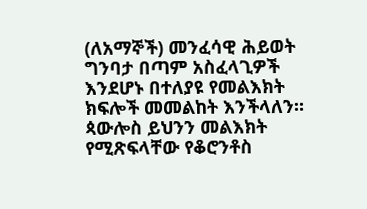(ለአማኞች) መንፈሳዊ ሕይወት ግንባታ በጣም አስፈላጊዎች እንደሆኑ በተለያዩ የመልእክት ክፍሎች መመልከት እንችላለን።
ጳውሎስ ይህንን መልእክት የሚጽፍላቸው የቆሮንቶስ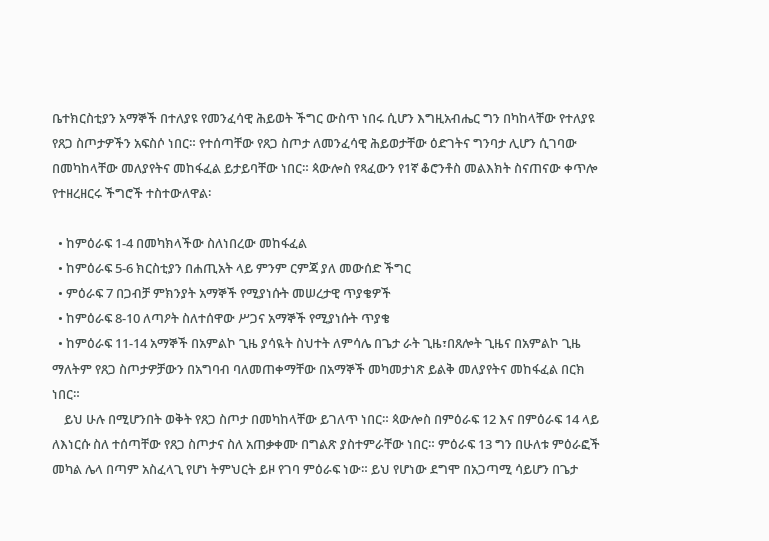ቤተክርስቲያን አማኞች በተለያዩ የመንፈሳዊ ሕይወት ችግር ውስጥ ነበሩ ሲሆን እግዚአብሔር ግን በካከላቸው የተለያዩ የጸጋ ስጦታዎችን አፍስሶ ነበር። የተሰጣቸው የጸጋ ስጦታ ለመንፈሳዊ ሕይወታቸው ዕድገትና ግንባታ ሊሆን ሲገባው በመካከላቸው መለያየትና መከፋፈል ይታይባቸው ነበር። ጳውሎስ የጻፈውን የ1ኛ ቆሮንቶስ መልእክት ስናጠናው ቀጥሎ የተዘረዘርሩ ችግሮች ተስተውለዋል፡

  • ከምዕራፍ 1-4 በመካክላችው ስለነበረው መከፋፈል
  • ከምዕራፍ 5-6 ክርስቲያን በሐጢአት ላይ ምንም ርምጃ ያለ መውሰድ ችግር
  • ምዕራፍ 7 በጋብቻ ምክንያት አማኞች የሚያነሱት መሠረታዊ ጥያቄዎች
  • ከምዕራፍ 8-10 ለጣዖት ስለተሰዋው ሥጋና አማኞች የሚያነሱት ጥያቄ
  • ከምዕራፍ 11-14 አማኞች በአምልኮ ጊዜ ያሳዪት ስህተት ለምሳሌ በጌታ ራት ጊዜ፣በጸሎት ጊዜና በአምልኮ ጊዜ ማለትም የጸጋ ስጦታዎቻውን በአግባብ ባለመጠቀማቸው በአማኞች መካመታነጽ ይልቅ መለያየትና መከፋፈል በርክ ነበር።
    ይህ ሁሉ በሚሆንበት ወቅት የጸጋ ስጦታ በመካከላቸው ይገለጥ ነበር። ጳውሎስ በምዕራፍ 12 እና በምዕራፍ 14 ላይ ለእነርሱ ስለ ተሰጣቸው የጸጋ ስጦታና ስለ አጠቃቀሙ በግልጽ ያስተምራቸው ነበር። ምዕራፍ 13 ግን በሁለቱ ምዕራፎች መካል ሌላ በጣም አስፈላጊ የሆነ ትምህርት ይዞ የገባ ምዕራፍ ነው። ይህ የሆነው ደግሞ በአጋጣሚ ሳይሆን በጌታ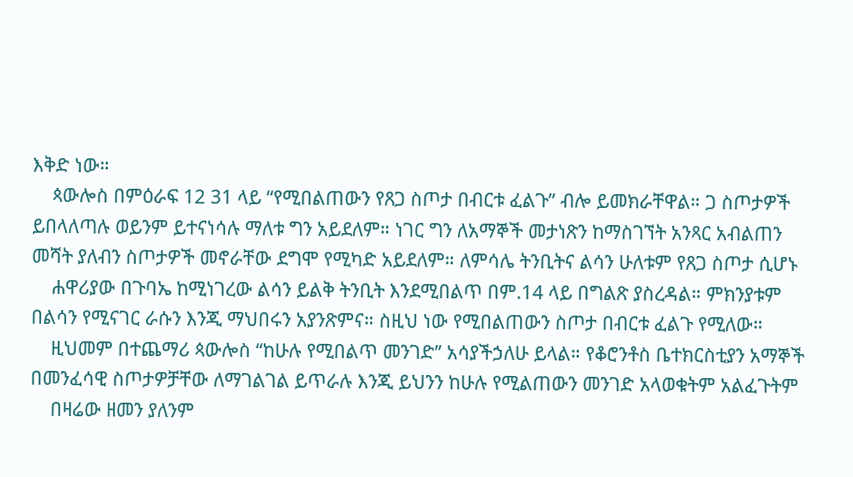እቅድ ነው።
    ጳውሎስ በምዕራፍ 12 31 ላይ “የሚበልጠውን የጸጋ ስጦታ በብርቱ ፈልጉ” ብሎ ይመክራቸዋል። ጋ ስጦታዎች ይበላለጣሉ ወይንም ይተናነሳሉ ማለቱ ግን አይደለም። ነገር ግን ለአማኞች መታነጽን ከማስገኘት አንጻር አብልጠን መሻት ያለብን ስጦታዎች መኖራቸው ደግሞ የሚካድ አይደለም። ለምሳሌ ትንቢትና ልሳን ሁለቱም የጸጋ ስጦታ ሲሆኑ
    ሐዋሪያው በጉባኤ ከሚነገረው ልሳን ይልቅ ትንቢት እንደሚበልጥ በም.14 ላይ በግልጽ ያስረዳል። ምክንያቱም በልሳን የሚናገር ራሱን እንጂ ማህበሩን አያንጽምና። ስዚህ ነው የሚበልጠውን ስጦታ በብርቱ ፈልጉ የሚለው።
    ዚህመም በተጨማሪ ጳውሎስ “ከሁሉ የሚበልጥ መንገድ” አሳያችኃለሁ ይላል። የቆሮንቶስ ቤተክርስቲያን አማኞች በመንፈሳዊ ስጦታዎቻቸው ለማገልገል ይጥራሉ እንጂ ይህንን ከሁሉ የሚልጠውን መንገድ አላወቁትም አልፈጉትም
    በዛሬው ዘመን ያለንም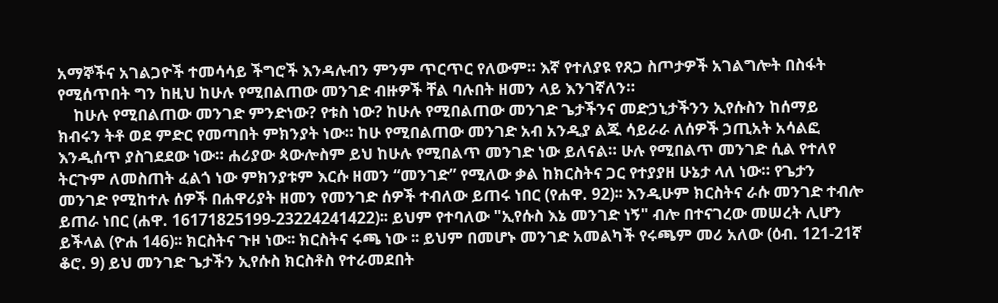አማኞችና አገልጋዮች ተመሳሳይ ችግሮች እንዳሉብን ምንም ጥርጥር የለውም። እኛ የተለያዩ የጸጋ ስጦታዎች አገልግሎት በስፋት የሚሰጥበት ግን ከዚህ ከሁሉ የሚበልጠው መንገድ ብዙዎች ቸል ባሉበት ዘመን ላይ እንገኛለን።
    ከሁሉ የሚበልጠው መንገድ ምንድነው? የቱስ ነው? ከሁሉ የሚበልጠው መንገድ ጌታችንና መድኃኒታችንን ኢየሱስን ከሰማይ ክብሩን ትቶ ወደ ምድር የመጣበት ምክንያት ነው። ከሁ የሚበልጠው መንገድ አብ አንዲያ ልጁ ሳይራራ ለሰዎች ኃጢአት አሳልፎ እንዲሰጥ ያስገደደው ነው። ሐሪያው ጳውሎስም ይህ ከሁሉ የሚበልጥ መንገድ ነው ይለናል። ሁሉ የሚበልጥ መንገድ ሲል የተለየ ትርጉም ለመስጠት ፈልጎ ነው ምክንያቱም እርሱ ዘመን “መንገድ” የሚለው ቃል ከክርስትና ጋር የተያያዘ ሁኔታ ላለ ነው። የጌታን መንገድ የሚከተሉ ሰዎች በሐዋሪያት ዘመን የመንገድ ሰዎች ተብለው ይጠሩ ነበር (የሐዋ. 92)፡፡ እንዲሁም ክርስትና ራሱ መንገድ ተብሎ ይጠራ ነበር (ሐዋ. 16171825199-23224241422)፡፡ ይህም የተባለው "ኢየሱስ እኔ መንገድ ነኝ" ብሎ በተናገረው መሠረት ሊሆን ይችላል (ዮሐ 146)፡፡ ክርስትና ጉዞ ነው፡፡ ክርስትና ሩጫ ነው ፡፡ ይህም በመሆኑ መንገድ አመልካች የሩጫም መሪ አለው (ዕብ. 121-21ኛ ቆሮ. 9) ይህ መንገድ ጌታችን ኢየሱስ ክርስቶስ የተራመደበት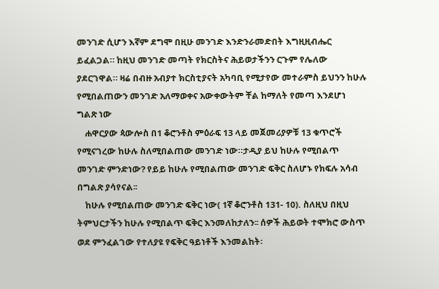መንገድ ሲሆን እኛም ደግሞ በዚሁ መንገድ እንድንራመድበት እግዚዚብሔር ይፈልጋል። ከዚህ መንገድ መጣት የክርስትና ሕይወታችንን ርጉም የሌለው ያደርገዋል። ዛሬ በብዙ አብያተ ክርስቲያናት አካባቢ የሚታየው መተራምስ ይህንን ከሁሉ የሚበልጠውን መንገድ አለማወቀና አውቀውትም ቸል ከማለት የመጣ እንደሆነ ግልጽ ነው
    ሐዋርያው ጳውሎስ በ1 ቆሮንቶስ ምዕራፍ 13 ላይ መጀመሪያዎቹ 13 ቁጥሮች የሚናገረው ከሁሉ ስለሚበልጠው መንገድ ነው።ታዲያ ይህ ከሁሉ የሚበልጥ መንገድ ምንድነው? የይይ ከሁሉ የሚበልጠው መንገድ ፍቅር ስለሆኑ የክፍሉ አሳብ በግልጽ ያሳየናል፡፡
    ከሁሉ የሚበልጠው መንገድ ፍቅር ነው( 1ኛ ቆሮንቶስ 131- 10). ስለዚህ በዚህ ትምህርታችን ከሁሉ የሚበልጥ ፍቅር እንመለከታለን፡፡ ሰዎች ሕይወት ተሞክሮ ውስጥ ወደ ምንፈልገው የተለያዩ የፍቅር ዓይነቶች እንመልከት፡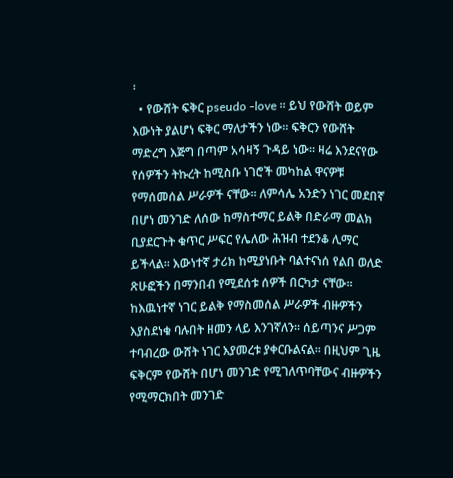፡
  • የውሸት ፍቅር pseudo -love ፡፡ ይህ የውሸት ወይም እውነት ያልሆነ ፍቅር ማለታችን ነው፡፡ ፍቅርን የውሸት ማድረግ እጅግ በጣም አሳዛኝ ጉዳይ ነው፡፡ ዛሬ እንደናየው የሰዎችን ትኩረት ከሚስቡ ነገሮች መካከል ዋናዎቹ የማሰመሰል ሥራዎች ናቸው፡፡ ለምሳሌ አንድን ነገር መደበኛ በሆነ መንገድ ለሰው ከማስተማር ይልቅ በድራማ መልክ ቢያደርጉት ቁጥር ሥፍር የሌለው ሕዝብ ተደንቆ ሊማር ይችላል፡፡ እውነተኛ ታሪክ ከሚያነቡት ባልተናነሰ የልበ ወለድ ጽሁፎችን በማንበብ የሚደሰቱ ሰዎች በርካታ ናቸው፡፡ ከእዉነተኛ ነገር ይልቅ የማስመሰል ሥራዎች ብዙዎችን እያስደነቁ ባሉበት ዘመን ላይ እንገኛለን፡፡ ሰይጣንና ሥጋም ተባብረው ውሸት ነገር እያመረቱ ያቀርቡልናል፡፡ በዚህም ጊዜ ፍቅርም የውሸት በሆነ መንገድ የሚገለጥባቸውና ብዙዎችን የሚማርክበት መንገድ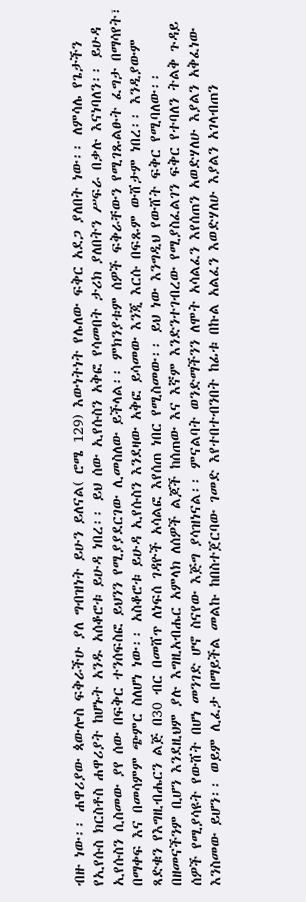ብዙ ነው፡፡ ሐዋሪያው ጳውሎስ ፍቅራችሁ ያለ ግብዝነት ይሁን ይለናል( ሮሜ 129) እውነትነት የሌለው ፍቅር አደጋ ያለበት ነው፡፡ ለምሳሌ የጌታችን የኢየሱስ ክርስቶስ ሐዋሪያት ከሆኑት አንዱ አሰቆሮቱ ይሁዳ ነበረ፡፡ ይህ ሰው ኢየሱስን አቅፎ የሳመበት ታሪክ ያለበትን ሥፍራ በቃሉ እናነባለን፡፡ ይሁዳ ኢየሱስን ሲስመው ያየ ሰው በፍቅር ተንሰፍስፎ ይህንን የሚያያደርገው ሊመስለው ይችላል፡፡ ምክንያቱም ሰዎች ፍቅራቸውን የሚገጹልፁት ፈግታ በማሳየት፣ በማቀፍ እና በመሳምም ጭምር ስለሆነ ነው፡፡ አስቆሮቱ ይሁዳ ኢየሱስን እንደዛው አቅፎ ይሳመው እንጂ እርሱ በፍጹም ውሸታም ነበረ፡፡ እንዲያውም ጻድቁን የእግዚብሔርን ልጅ በ30 ብር በመሸጥ ለነፍሰ ገዳዮች አሳልፎ እየሰጠ ነበር የሚስመው፡፡ ይህ ነው እንግዲህ የውሸት ፍቅር የሚባለው፡፡ በዘመናችንም ቢሆን እንደዚህም ያሉ እግዚአብሔር አምላክ ለሰዎች ልጆች ከሰጠው እና እኛም እንድንተገብረው የሚያስፈልገን ፍቅር የተባለን ትልቅ ጉዳይ ሰዎች የሚያሳዩት የውሸት በሆነ መንገድ ሆኖ ስናየው እጅግ ያሳዝነናል፡፡ ምናልባት ወንድማችንን ለሞት አሳልፈን እየሰጠን አወድሃለሁ እያልን አቅፈነው እንስመው ይሆን፡፡ ወይም ሊፈታ በማይችል መልኩ ከበስተጀርባው ገመድ እየተበተብንበት ከፊቱ በኩል አልፈን እወድሃለሁ እያልን አገላብጠን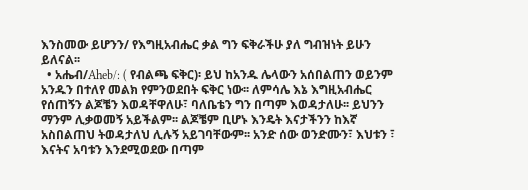እንስመው ይሆንን/ የእግዚአብሔር ቃል ግን ፍቅራችሁ ያለ ግብዝነት ይሁን ይለናል፡፡
  • አሔብ/Aheb/: ( የብልጫ ፍቅር)፡ ይህ ከአንዱ ሌላውን አሰበልጠን ወይንም አንዱን በተለየ መልክ የምንወደበት ፍቅር ነው፡፡ ለምሳሌ እኔ እግዚአብሔር የሰጠኝን ልጆቼን እወዳቸዋለሁ፣ ባለቤቴን ግን በጣም እወዳታለሁ፡፡ ይህንን ማንም ሊቃወመኝ አይችልም፡፡ ልጆቼም ቢሆኑ እንዴት እናታችንን ከእኛ አስበልጠህ ትወዳታለህ ሊሉኝ አይገባቸውም፡፡ አንድ ሰው ወንድሙን፣ እህቱን ፣ እናትና አባቱን እንደሚወደው በጣም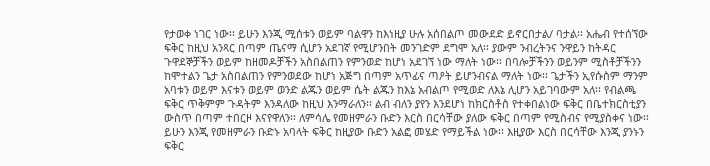የታወቀ ነገር ነው፡፡ ይሁን እንጂ ሚሰቱን ወይም ባልዋን ከእነዚያ ሁሉ አሰበልጦ መውደድ ይኖርበታል/ ባታል፡፡ አሔብ የተሰኘው ፍቅር ከዚህ አንጻር በጣም ጤናማ ሲሆን አደገኛ የሚሆንበት መንገድም ደግሞ አለ፡፡ ያውም ንብረትንና ንዋይን ከትዳር ጉዋደኞቻችን ወይም ከዘመዶቻችን አስበልጠን የምንወድ ከሆነ አደገኘ ነው ማለት ነው፡፡ በባሎቻችንን ወይንም ሚስቶቻችንን ከሞተልን ጌታ አስበልጠን የምንወደው ከሆነ አጅግ በጣም አጥፊና ጣዖት ይሆንብናል ማለት ነው፡፡ ጌታችን ኢየሱስም ማንም አባቱን ወይም እናቱን ወይም ወንድ ልጁን ወይም ሴት ልጁን ከእኔ አብልጦ የሚወድ ለእኔ ሊሆን አይገባውም አለ፡፡ የብልጫ ፍቅር ጥቅምም ጉዳትም እንዳለው ከዚህ እንማራለን፡፡ ልብ ብለን ያየን እንደሆነ ከክርስቶስ የተቀበልነው ፍቅር በቤተክርስቲያን ውስጥ በጣም ተበርዞ እናየዋለን፡፡ ለምሳሌ የመዘምራን ቡድን እርስ በርሳቸው ያለው ፍቅር በጣም የሚስብና የሚያስቀና ነው፡፡ ይሁን እንጂ የመዘምራን ቡድኑ አባላት ፍቅር ከዚያው ቡድን አልፎ መሄድ የማይችል ነው፡፡ እዚያው እርስ በርሳቸው እንጂ ያንኑን ፍቅር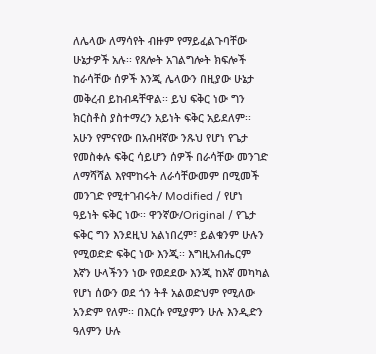ለሌላው ለማሳየት ብዙም የማይፈልጉባቸው ሁኔታዎች አሉ፡፡ የጸሎት አገልግሎት ክፍሎች ከራሳቸው ሰዎች እንጂ ሌላውን በዚያው ሁኔታ መቅረብ ይከብዳቸዋል፡፡ ይህ ፍቅር ነው ግን ክርስቶስ ያስተማረን አይነት ፍቅር አይደለም፡፡ አሁን የምናየው በአብዛኛው ንጹህ የሆነ የጌታ የመስቀሉ ፍቅር ሳይሆን ሰዎች በራሳቸው መንገድ ለማሻሻል እየሞከሩት ለራሳቸውመም በሚመች መንገድ የሚተገብሩት/ Modified / የሆነ ዓይነት ፍቅር ነው፡፡ ዋንኛው/Original / የጌታ ፍቅር ግን እንደዚህ አልነበረም፣ ይልቁንም ሁሉን የሚወድድ ፍቅር ነው እንጂ፡፡ እግዚአብሔርም እኛን ሁላችንን ነው የወደደው እንጂ ከእኛ መካካል የሆነ ሰውን ወደ ጎን ትቶ አልወድህም የሚለው አንድም የለም፡፡ በእርሱ የሚያምን ሁሉ እንዲድን ዓለምን ሁሉ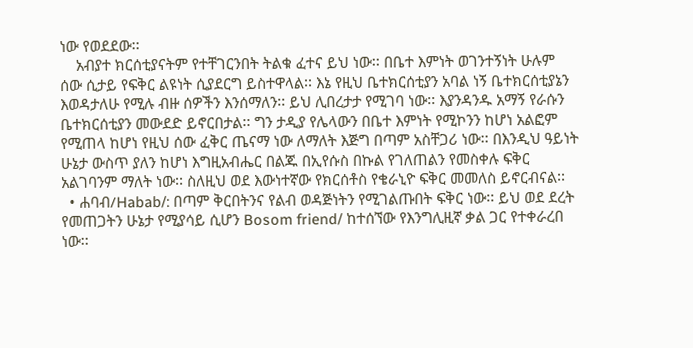ነው የወደደው፡፡
    አብያተ ክርሰቲያናትም የተቸገርንበት ትልቁ ፈተና ይህ ነው፡፡ በቤተ እምነት ወገንተኝነት ሁሉም ሰው ሲታይ የፍቅር ልዩነት ሲያደርግ ይስተዋላል፡፡ እኔ የዚህ ቤተክርሰቲያን አባል ነኝ ቤተክርሰቲያኔን እወዳታለሁ የሚሉ ብዙ ሰዎችን እንሰማለን፡፡ ይህ ሊበረታታ የሚገባ ነው፡፡ እያንዳንዱ አማኝ የራሱን ቤተክርሰቲያን መውደድ ይኖርበታል፡፡ ግን ታዲያ የሌላውን በቤተ እምነት የሚኮንን ከሆነ አልፎም የሚጠላ ከሆነ የዚህ ሰው ፈቅር ጤናማ ነው ለማለት እጅግ በጣም አስቸጋሪ ነው፡፡ በእንዲህ ዓይነት ሁኔታ ውስጥ ያለን ከሆነ እግዚአብሔር በልጁ በኢየሱስ በኩል የገለጠልን የመስቀሉ ፍቅር አልገባንም ማለት ነው፡፡ ስለዚህ ወደ እውነተኛው የክርሰቶስ የቄራኒዮ ፍቅር መመለስ ይኖርብናል፡፡
  • ሐባብ/Habab/: በጣም ቅርበትንና የልብ ወዳጅነትን የሚገልጡበት ፍቅር ነው፡፡ ይህ ወደ ደረት የመጠጋትን ሁኔታ የሚያሳይ ሲሆን Bosom friend/ ከተሰኘው የእንግሊዚኛ ቃል ጋር የተቀራረበ ነው፡፡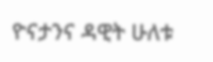ዮናታንና ዳዊት ሁለቱ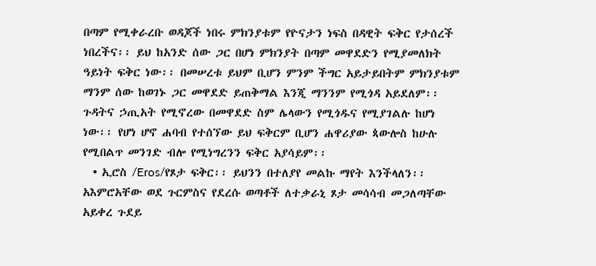በጣም የሚቀራረቡ ወዳጆች ነበሩ ምክንያቱም የዮናታን ነፍስ በዳዊት ፍቅር የታሰረች ነበረችና፡፡ ይህ ከአንድ ሰው ጋር በሆነ ምክንያት በጣም መዋደድን የሚያመለክት ዓይነት ፍቅር ነው፡፡ በመሠረቱ ይህም ቢሆን ምንም ችግር አይታይበትም ምክንያቱም ማንም ሰው ከወገኑ ጋር መዋደድ ይጠቅማል እንጂ ማንንም የሚጎዳ አይደለም፡፡ ጉዳትና ኃጢአት የሚኖረው በመዋደድ ስም ሌላውን የሚጎዱና የሚያገልሉ ከሆነ ነው፡፡ የሆነ ሆኖ ሐባብ የተሰኘው ይህ ፍቅርም ቢሆን ሐዋሪያው ጳውሎስ ከሁሉ የሚበልጥ መንገድ ብሎ የሚነግረንን ፍቅር አያሳይም፡፡
  • ኢሮስ /Eros/የጾታ ፍቅር፡፡ ይህንን በተለያየ መልኩ ማየት እንችላለን፡፡ አእምሮአቸው ወደ ጉርምስና የደረሱ ወጣቶች ለተቃራኒ ጾታ መሳሳብ መጋለጣቸው አይቀረ ጉደይ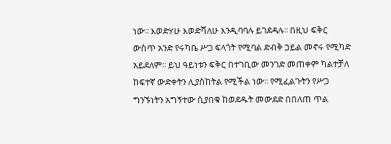ነው፡፡ እወድሃሁ እወድሻለሁ እንዲባባሉ ይገደዳሉ፡፡ በዚህ ፍቅር ውስጥ አንድ የሩካቤ ሥጋ ፍላጎት የሚባል ድብቅ ኃይል መኖሩ የሚካድ አይደለም፡፡ ይህ ዓይነቱን ፍቅር በተገቢው መንገድ መጠቀም ካልተቻለ ከፍተኛ ውድቀትን ሊያስከትል የሚችል ነው፡፡ የሚፈልጉትን የሥጋ ግንኙነትን አግኝተው ሲያበቁ ከወደዱት መውደድ በበለጠ ጥል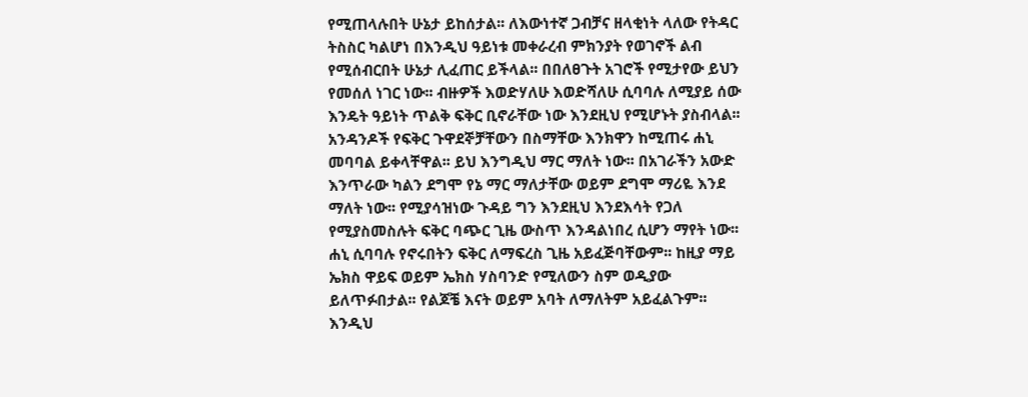የሚጠላሉበት ሁኔታ ይከሰታል፡፡ ለእውነተኛ ጋብቻና ዘላቂነት ላለው የትዳር ትስስር ካልሆነ በእንዲህ ዓይነቱ መቀራረብ ምክንያት የወገኖች ልብ የሚሰብርበት ሁኔታ ሊፈጠር ይችላል፡፡ በበለፀጉት አገሮች የሚታየው ይህን የመሰለ ነገር ነው፡፡ ብዙዎች እወድሃለሁ እወድሻለሁ ሲባባሉ ለሚያይ ሰው እንዴት ዓይነት ጥልቅ ፍቅር ቢኖራቸው ነው እንደዚህ የሚሆኑት ያስብላል፡፡ አንዳንዶች የፍቅር ጉዋደኞቻቸውን በስማቸው እንክዋን ከሚጠሩ ሐኒ መባባል ይቀላቸዋል፡፡ ይህ እንግዲህ ማር ማለት ነው፡፡ በአገራችን አውድ እንጥራው ካልን ደግሞ የኔ ማር ማለታቸው ወይም ደግሞ ማሪዬ እንደ ማለት ነው፡፡ የሚያሳዝነው ጉዳይ ግን እንደዚህ እንደእሳት የጋለ የሚያስመስሉት ፍቅር ባጭር ጊዜ ውስጥ እንዳልነበረ ሲሆን ማየት ነው፡፡ ሐኒ ሲባባሉ የኖሩበትን ፍቅር ለማፍረስ ጊዜ አይፈጅባቸውም፡፡ ከዚያ ማይ ኤክስ ዋይፍ ወይም ኤክስ ሃስባንድ የሚለውን ስም ወዲያው ይለጥፉበታል፡፡ የልጆቼ እናት ወይም አባት ለማለትም አይፈልጉም፡፡ እንዲህ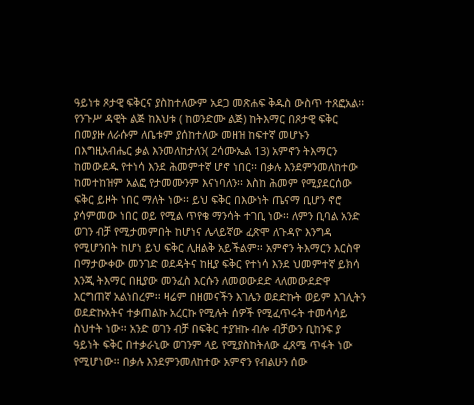ዓይነቱ ጾታዊ ፍቅርና ያስከተለውም አደጋ መጽሐፍ ቅዱስ ውስጥ ተጸፎአል፡፡ የንጉሥ ዳዊት ልጅ ከእህቱ ( ከወንድሙ ልጅ) ከትእማር በጾታዊ ፍቅር በመያዙ ለራሱም ለቤቱም ያሰከተለው መዘዝ ከፍተኛ መሆኑን በእግዚአብሔር ቃል እንመለከታለን( 2ሳሙኤል 13) አምኖን ትእማርን ከመውደዱ የተነሳ እንደ ሕመምተኛ ሆኖ ነበር፡፡ በቃሉ እንደምንመለከተው ከመተከዝም አልፎ የታመሙንም እናነባለን፡፡ እስከ ሕመም የሚያደርሰው ፍቅር ይዞት ነበር ማለት ነው፡፡ ይህ ፍቅር በእውነት ጤናማ ቢሆን ኖሮ ያሳምመው ነበር ወይ የሚል ጥየቄ ማንሳት ተገቢ ነው፡፡ ለምን ቢባል አንድ ወገን ብቻ የሚታመምበት ከሆነና ሌላይኛው ፈጽሞ ለጉዳዮ እንግዳ የሚሆንበት ከሆነ ይህ ፍቅር ሊዘልቅ አይችልም፡፡ አምኖን ትእማርን እርስዋ በማታውቀው መንገድ ወደዳትና ከዚያ ፍቅር የተነሳ እንደ ህመምተኛ ይክሳ እንጂ ትእማር በዚያው መንፈስ እርሱን ለመወውደድ ላለመውደድዋ እርግጠኛ አልነበረም፡፡ ዛሬም በዘመናችን እገሌን ወደድኩት ወይም እገሊትን ወደድኩአትና ተቃጠልኩ አረርኩ የሚሉት ሰዎች የሚፈጥሩት ተመሳሳይ ስህተት ነው፡፡ አንድ ወገን ብቻ በፍቅር ተያዝኩ ብሎ ብቻውን ቢከንፍ ያ ዓይነት ፍቅር በተቃራኒው ወገንም ላይ የሚያስከትለው ፈጸሜ ጥፋት ነው የሚሆነው፡፡ በቃሉ እንደምንመለከተው አምኖን የብልሁን ሰው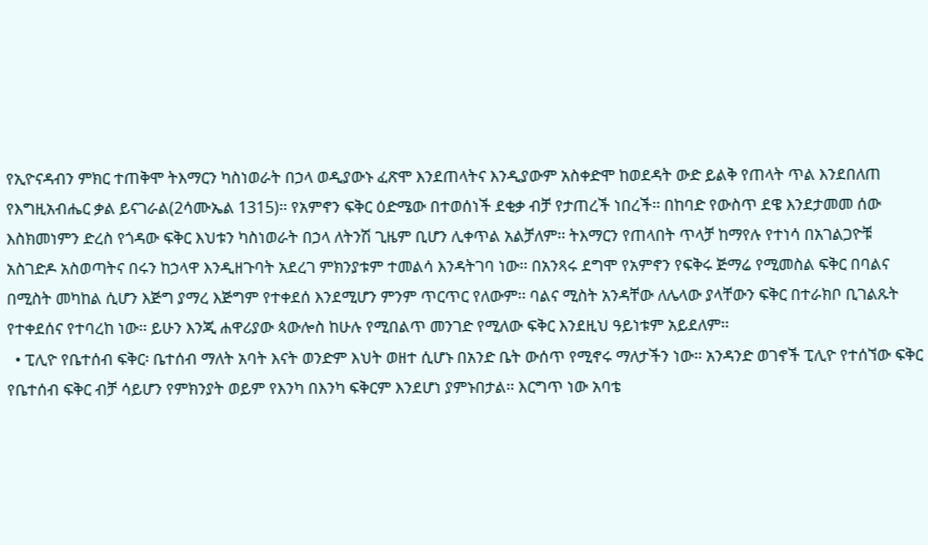የኢዮናዳብን ምክር ተጠቅሞ ትእማርን ካስነወራት በኃላ ወዲያውኑ ፈጽሞ እንደጠላትና እንዲያውም አስቀድሞ ከወደዳት ውድ ይልቅ የጠላት ጥል እንደበለጠ የእግዚአብሔር ቃል ይናገራል(2ሳሙኤል 1315)፡፡ የአምኖን ፍቅር ዕድሜው በተወሰነች ደቂቃ ብቻ የታጠረች ነበረች፡፡ በከባድ የውስጥ ደዌ እንደታመመ ሰው እስክመነምን ድረስ የጎዳው ፍቅር እህቱን ካስነወራት በኃላ ለትንሽ ጊዜም ቢሆን ሊቀጥል አልቻለም፡፡ ትእማርን የጠላበት ጥላቻ ከማየሉ የተነሳ በአገልጋዮቹ አስገድዶ አስወጣትና በሩን ከኃላዋ እንዲዘጉባት አደረገ ምክንያቱም ተመልሳ እንዳትገባ ነው፡፡ በአንጻሩ ደግሞ የአምኖን የፍቅሩ ጅማሬ የሚመስል ፍቅር በባልና በሚስት መካከል ሲሆን እጅግ ያማረ እጅግም የተቀደሰ እንደሚሆን ምንም ጥርጥር የለውም፡፡ ባልና ሚስት አንዳቸው ለሌላው ያላቸውን ፍቅር በተራክቦ ቢገልጹት የተቀደሰና የተባረከ ነው፡፡ ይሁን እንጂ ሐዋሪያው ጳውሎስ ከሁሉ የሚበልጥ መንገድ የሚለው ፍቅር እንደዚህ ዓይነቱም አይደለም፡፡
  • ፒሊዮ የቤተሰብ ፍቅር፡ ቤተሰብ ማለት አባት እናት ወንድም እህት ወዘተ ሲሆኑ በአንድ ቤት ውሰጥ የሚኖሩ ማለታችን ነው፡፡ አንዳንድ ወገኖች ፒሊዮ የተሰኘው ፍቅር የቤተሰብ ፍቅር ብቻ ሳይሆን የምክንያት ወይም የእንካ በእንካ ፍቅርም እንደሆነ ያምኑበታል፡፡ እርግጥ ነው አባቴ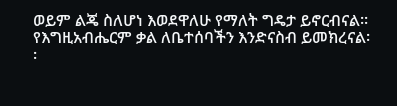ወይም ልጄ ስለሆነ እወደዋለሁ የማለት ግዴታ ይኖርብናል፡፡ የእግዚአብሔርም ቃል ለቤተሰባችን እንድናስብ ይመክረናል፡፡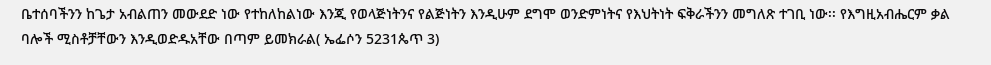ቤተሰባችንን ከጌታ አብልጠን መውደድ ነው የተከለከልነው እንጂ የወላጅነትንና የልጅነትን እንዲሁም ደግሞ ወንድምነትና የእህትነት ፍቅራችንን መግለጽ ተገቢ ነው፡፡ የእግዚአብሔርም ቃል ባሎች ሚስቶቻቸውን እንዲወድዱአቸው በጣም ይመክራል( ኤፌሶን 5231ጴጥ 3)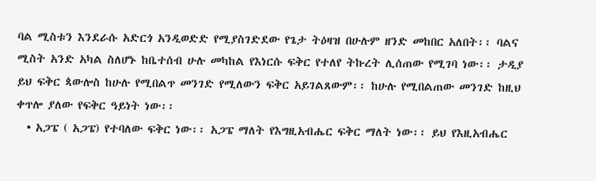ባል ሚስቱን እንደራሱ አድርጎ አንዲወድድ የሚያስገድደው የጌታ ትዕዛዝ በሁሉም ዘንድ መከበር አለበት፡፡ ባልና ሚስት አንድ አካል ስለሆኑ ከቤተሰብ ሁሉ መካከል የእነርሱ ፍቅር የተለየ ትኩረት ሊሰጠው የሚገባ ነው፡፡ ታዲያ ይህ ፍቅር ጳውሎስ ከሁሉ የሚበልጥ መንገድ የሚለውን ፍቅር አይገልጸውም፡፡ ከሁሉ የሚበልጠው መንገድ ከዚህ ቀጥሎ ያለው የፍቅር ዓይነት ነው፡፡
  • አጋፔ ( አጋፔ) የተባለው ፍቅር ነው፡፡ አጋፔ ማለት የእግዚአብሔር ፍቅር ማለት ነው፡፡ ይህ የእዚአብሔር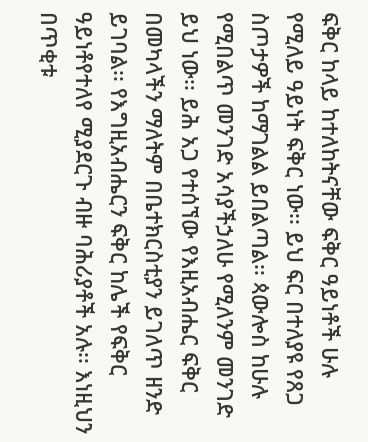ፍቅር ከላይ ከተለከትናቸው ፍቅር ዓይነቶች ሁሉ የሚለይ ዓይነት ፍቅር ነው፡፡ ይህ ፍር በተለያዩ የጸጋ ስጦታዎች ከማገልል ይበልጣል፡፡ ጳውሎስ ከሁሉ የሚበልጥ መንገድ አሳያችኃለሁ የሚለንም መንገድ ይህ ነው፡፡ ይሕ አጋ የተሰኘው የእዚአብሔር ፍቅር በመካላችን ማለትም በቤተክርስቲያን ይገለጥ ዘንድ ይገባል፡፡ የእግዚአብሔርን ፍቅር ከሌች የፍቅር ዓይነቶየተለየ ሚያደርጉ ብዙ ባሕሪያቶች አሉ፡፡ እነዚህን በጥቂቱ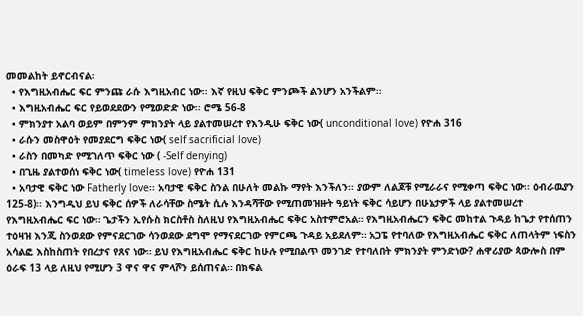መመልከት ይኖርብናል፡
  • የእግዚአብሔር ፍር ምንጩ ራሱ እግዚአብር ነው፡፡ እኛ የዚህ ፍቅር ምንጮች ልንሆን አንችልም፡፡
  • እግዚአብሔር ፍር የይወደደውን የሚወድድ ነው፡፡ ሮሜ 56-8
  • ምክንያተ አልባ ወይም በምንም ምክንያት ላይ ያልተመሠረተ የእንዲሁ ፍቅር ነው( unconditional love) የዮሐ 316
  • ራሱን መስዋዕት የመያደርግ ፍቅር ነው( self sacrificial love)
  • ራስን በመካድ የሚገለጥ ፍቅር ነው ( -Self denying)
  • በጊዜ ያልተወሰነ ፍቅር ነው( timeless love) የዮሐ 131
  • አባታዊ ፍቅር ነው Fatherly love፡፡ አባታዊ ፍቅር ስንል በሁለት መልኩ ማየት እንችለን፡፡ ያውም ለልጆቹ የሚራራና የሚቀጣ ፍቅር ነው፡፡ ዕብራዉያን 125-8)፡፡ እንግዲህ ይህ ፍቅር ሰዎች ለራሳቸው ስሜት ሲሉ እንዳሻቸው የሚጠመዝዙት ዓይነት ፍቅር ሳይሆን በሁኔታዎች ላይ ያልተመሠረተ የእግዚአብሔር ፍር ነው። ጌታችን ኢየሱስ ክርስቶስ ስለዚህ የእግዚአብሔር ፍቅር አስተምሮአል። የእግዚአብሔርን ፍቅር መከተል ጉዳይ ከጌታ የተሰጠን ተዕዛዝ እንጂ ስንወደው የምናደርገው ሳንወደው ደግሞ የማናደርገው የምርጫ ጉዳይ አይደለም። አጋፔ የተባለው የእግዚአብሔር ፍቅር ለጠላትም ነፍስን አሳልፎ እስከስጠት የበረታና የጸና ነው። ይህ የእግዚአብሔር ፍቅር ከሁሉ የሚበልጥ መንገድ የተባለበት ምክንያት ምንድነው? ሐዋሪያው ጳውሎስ በም ዕራፍ 13 ላይ ለዚህ የሚሆን 3 ዋና ዋና ምላሾን ይሰጠናል። በክፍል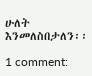ሁለት እንመለስበታለን፡፡

1 comment: